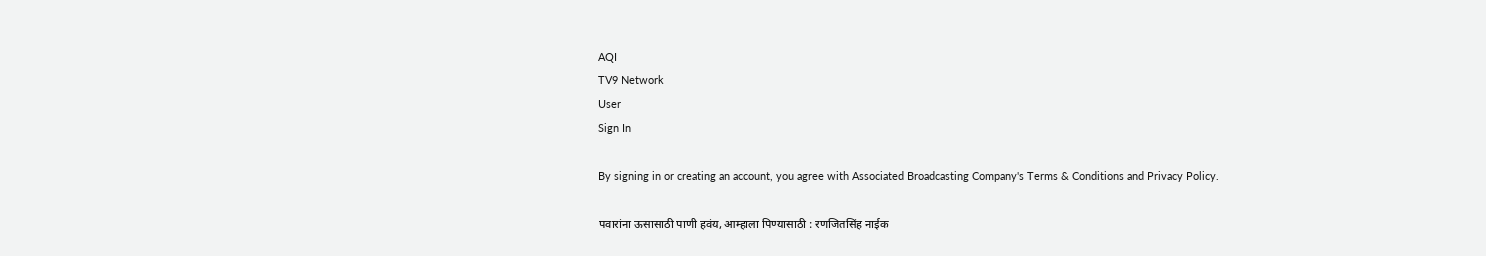AQI
TV9 Network
User
Sign In

By signing in or creating an account, you agree with Associated Broadcasting Company's Terms & Conditions and Privacy Policy.

पवारांना ऊसासाठी पाणी हवंय, आम्हाला पिण्यासाठी : रणजितसिंह नाईक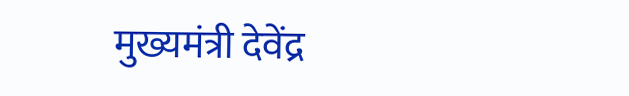मुख्यमंत्री देवेंद्र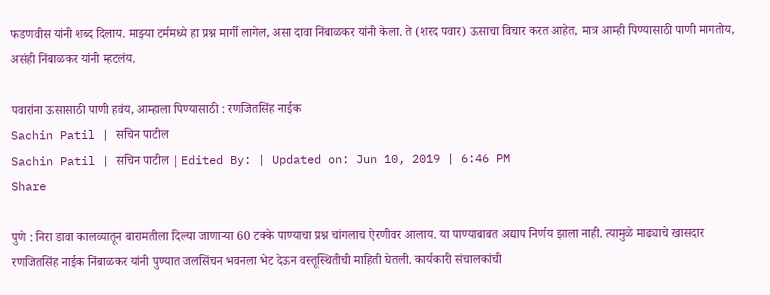फडणवीस यांनी शब्द दिलाय. माझ्या टर्ममध्ये हा प्रश्न मार्गी लागेल, असा दावा निंबाळकर यांनी केला. ते (शरद पवार) ऊसाचा विचार करत आहेत, मात्र आम्ही पिण्यासाठी पाणी मागतोय, असंही निंबाळकर यांनी म्हटलंय.

पवारांना ऊसासाठी पाणी हवंय, आम्हाला पिण्यासाठी : रणजितसिंह नाईक
Sachin Patil | सचिन पाटील
Sachin Patil | सचिन पाटील | Edited By: | Updated on: Jun 10, 2019 | 6:46 PM
Share

पुणे : निरा डावा कालव्यातून बारामतीला दिल्या जाणाऱ्या 60 टक्के पाण्याचा प्रश्न चांगलाच ऐरणीवर आलाय. या पाण्याबाबत अद्याप निर्णय झाला नाही. त्यामुळे माढ्याचे खासदार रणजितसिंह नाईक निंबाळकर यांनी पुण्यात जलसिंचन भवनला भेट देऊन वस्तूस्थितीची माहिती घेतली. कार्यकारी संचालकांची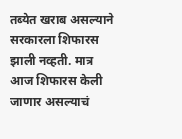तब्येत खराब असल्याने सरकारला शिफारस झाली नव्हती. मात्र आज शिफारस केली जाणार असल्याचं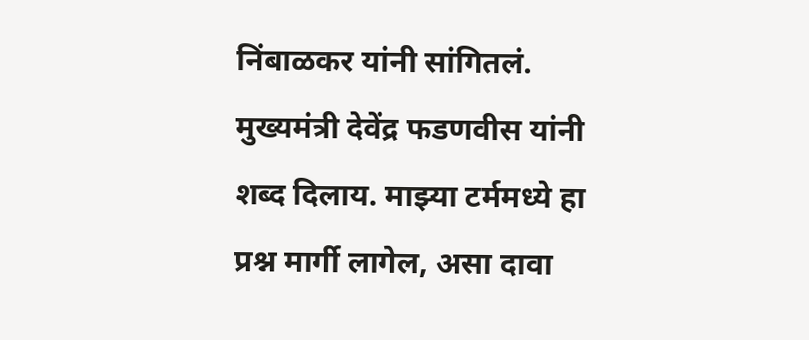निंबाळकर यांनी सांगितलं. मुख्यमंत्री देवेंद्र फडणवीस यांनी शब्द दिलाय. माझ्या टर्ममध्ये हा प्रश्न मार्गी लागेल, असा दावा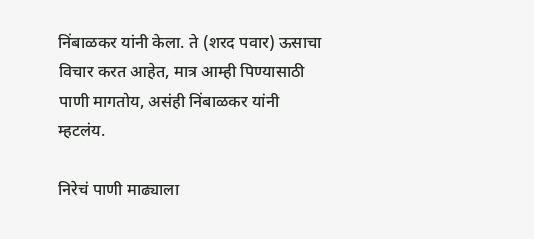निंबाळकर यांनी केला. ते (शरद पवार) ऊसाचा विचार करत आहेत, मात्र आम्ही पिण्यासाठी पाणी मागतोय, असंही निंबाळकर यांनी म्हटलंय.

निरेचं पाणी माढ्याला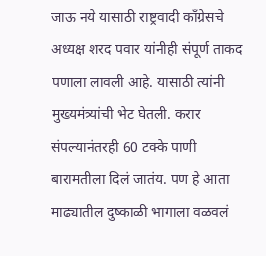जाऊ नये यासाठी राष्ट्रवादी काँग्रेसचे अध्यक्ष शरद पवार यांनीही संपूर्ण ताकद पणाला लावली आहे. यासाठी त्यांनी मुख्यमंत्र्यांची भेट घेतली. करार संपल्यानंतरही 60 टक्के पाणी बारामतीला दिलं जातंय. पण हे आता माढ्यातील दुष्काळी भागाला वळवलं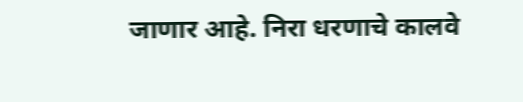जाणार आहे. निरा धरणाचे कालवे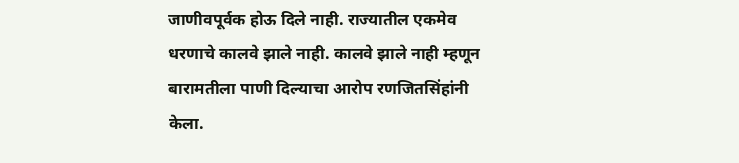जाणीवपूर्वक होऊ दिले नाही. राज्यातील एकमेव धरणाचे कालवे झाले नाही. कालवे झाले नाही म्हणून बारामतीला पाणी दिल्याचा आरोप रणजितसिंहांनी केला.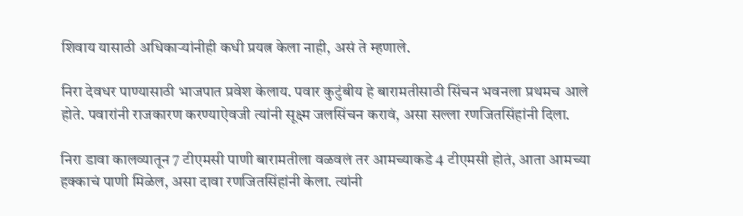शिवाय यासाठी अधिकाऱ्यांनीही कधी प्रयत्न केला नाही, असं ते म्हणाले.

निरा देवधर पाण्यासाठी भाजपात प्रवेश केलाय. पवार कुटुंबीय हे बारामतीसाठी सिंचन भवनला प्रथमच आले होते. पवारांनी राजकारण करण्याऐवजी त्यांनी सूक्ष्म जलसिंचन करावं, असा सल्ला रणजितसिंहांनी दिला.

निरा डावा कालव्यातून 7 टीएमसी पाणी बारामतीला वळवलं तर आमच्याकडे 4 टीएमसी होतं, आता आमच्या हक्काचं पाणी मिळेल, असा दावा रणजितसिंहांनी केला. त्यांनी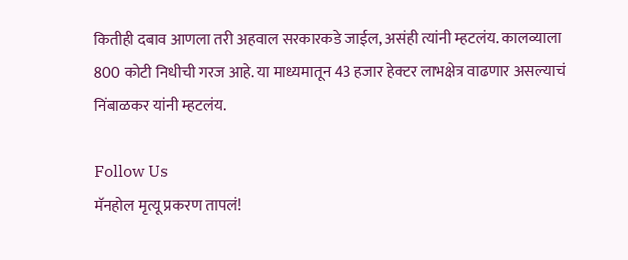कितीही दबाव आणला तरी अहवाल सरकारकडे जाईल, असंही त्यांनी म्हटलंय. कालव्याला 800 कोटी निधीची गरज आहे. या माध्यमातून 43 हजार हेक्टर लाभक्षेत्र वाढणार असल्याचं निंबाळकर यांनी म्हटलंय.

Follow Us
मॅनहोल मृत्यू प्रकरण तापलं!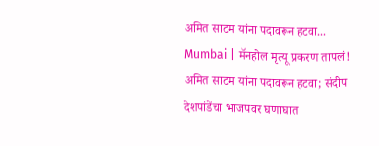अमित साटम यांना पदावरून हटवा...
Mumbai | मॅनहोल मृत्यू प्रकरण तापलं! अमित साटम यांना पदावरून हटवा; संदीप देशपांडेंचा भाजपवर घणाघात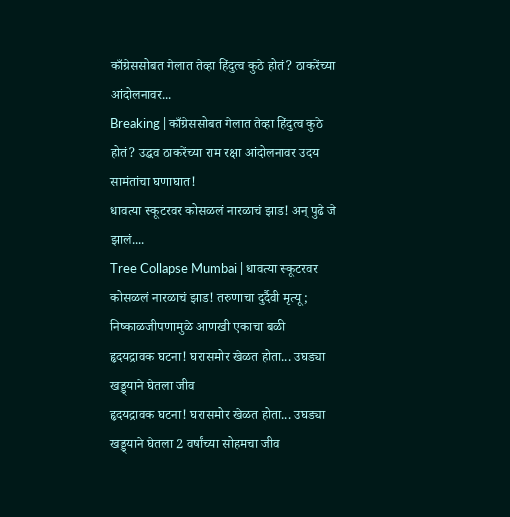काँग्रेससोबत गेलात तेव्हा हिंदुत्व कुठे होतं? ठाकरेंच्या आंदोलनावर...
Breaking | काँग्रेससोबत गेलात तेव्हा हिंदुत्व कुठे होतं? उद्धव ठाकरेंच्या राम रक्षा आंदोलनावर उदय सामंतांचा घणाघात!
धावत्या स्कूटरवर कोसळलं नारळाचं झाड! अन् पुढे जे झालं....
Tree Collapse Mumbai | धावत्या स्कूटरवर कोसळलं नारळाचं झाड! तरुणाचा दुर्दैवी मृत्यू; निष्काळजीपणामुळे आणखी एकाचा बळी
हृदयद्रावक घटना! घरासमोर खेळत होता... उघड्या खड्ड्याने घेतला जीव
हृदयद्रावक घटना! घरासमोर खेळत होता... उघड्या खड्ड्याने घेतला 2 वर्षांच्या सोहमचा जीव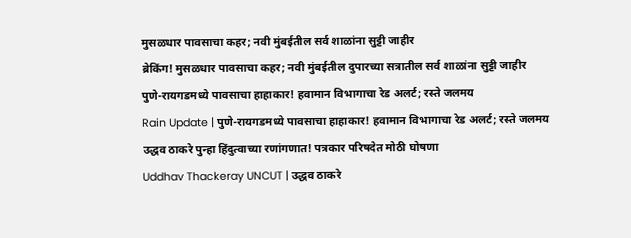मुसळधार पावसाचा कहर; नवी मुंबईतील सर्व शाळांना सुट्टी जाहीर
ब्रेकिंग! मुसळधार पावसाचा कहर; नवी मुंबईतील दुपारच्या सत्रातील सर्व शाळांना सुट्टी जाहीर
पुणे-रायगडमध्ये पावसाचा हाहाकार! हवामान विभागाचा रेड अलर्ट; रस्ते जलमय
Rain Update | पुणे-रायगडमध्ये पावसाचा हाहाकार! हवामान विभागाचा रेड अलर्ट; रस्ते जलमय
उद्धव ठाकरे पुन्हा हिंदुत्वाच्या रणांगणात! पत्रकार परिषदेत मोठी घोषणा
Uddhav Thackeray UNCUT | उद्धव ठाकरे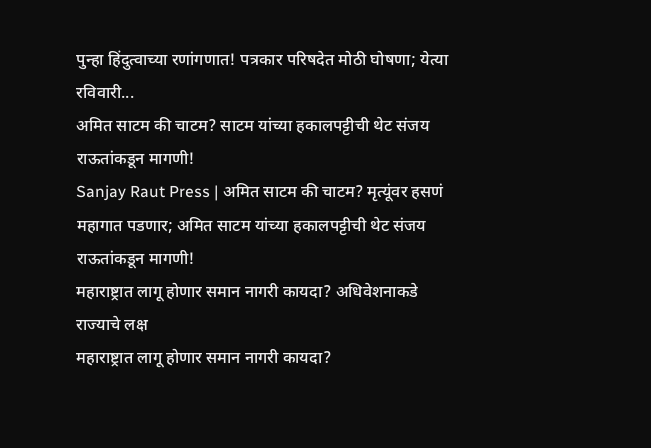पुन्हा हिंदुत्वाच्या रणांगणात! पत्रकार परिषदेत मोठी घोषणा; येत्या रविवारी...
अमित साटम की चाटम? साटम यांच्या हकालपट्टीची थेट संजय राऊतांकडून मागणी!
Sanjay Raut Press | अमित साटम की चाटम? मृत्यूंवर हसणं महागात पडणार; अमित साटम यांच्या हकालपट्टीची थेट संजय राऊतांकडून मागणी!
महाराष्ट्रात लागू होणार समान नागरी कायदा? अधिवेशनाकडे राज्याचे लक्ष
महाराष्ट्रात लागू होणार समान नागरी कायदा?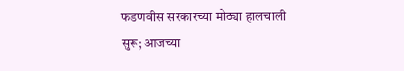फडणवीस सरकारच्या मोठ्या हालचाली सुरू; आजच्या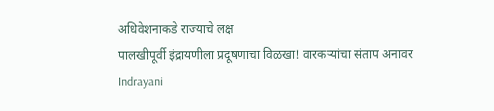अधिवेशनाकडे राज्याचे लक्ष
पालखीपूर्वी इंद्रायणीला प्रदूषणाचा विळखा! वारकऱ्यांचा संताप अनावर
Indrayani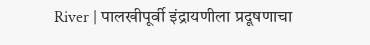River | पालखीपूर्वी इंद्रायणीला प्रदूषणाचा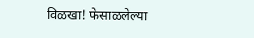विळखा! फेसाळलेल्या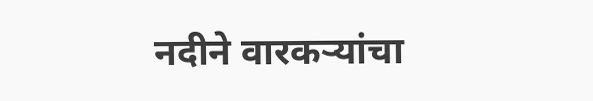नदीने वारकऱ्यांचा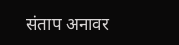संताप अनावर